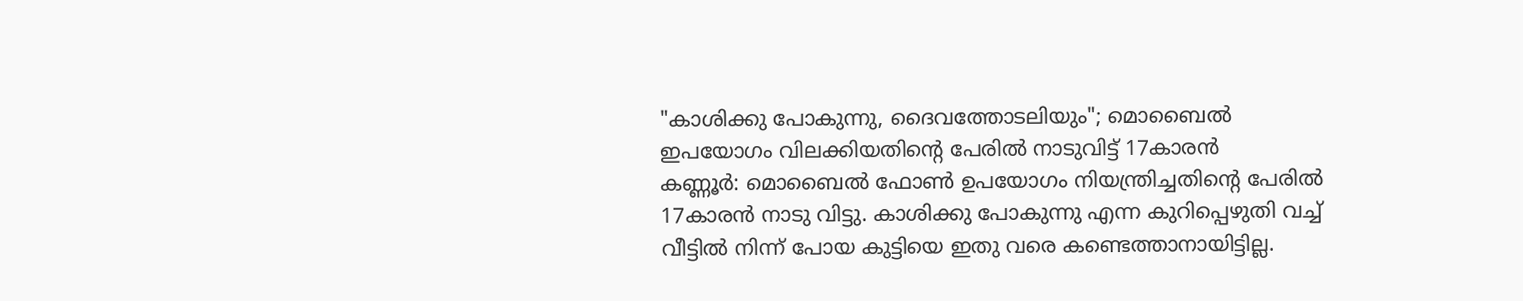"കാശിക്കു പോകുന്നു, ദൈവത്തോടലിയും"; മൊബൈൽ ഇപയോഗം വിലക്കിയതിന്റെ പേരിൽ നാടുവിട്ട് 17കാരൻ
കണ്ണൂർ: മൊബൈൽ ഫോൺ ഉപയോഗം നിയന്ത്രിച്ചതിന്റെ പേരിൽ 17കാരൻ നാടു വിട്ടു. കാശിക്കു പോകുന്നു എന്ന കുറിപ്പെഴുതി വച്ച് വീട്ടിൽ നിന്ന് പോയ കുട്ടിയെ ഇതു വരെ കണ്ടെത്താനായിട്ടില്ല.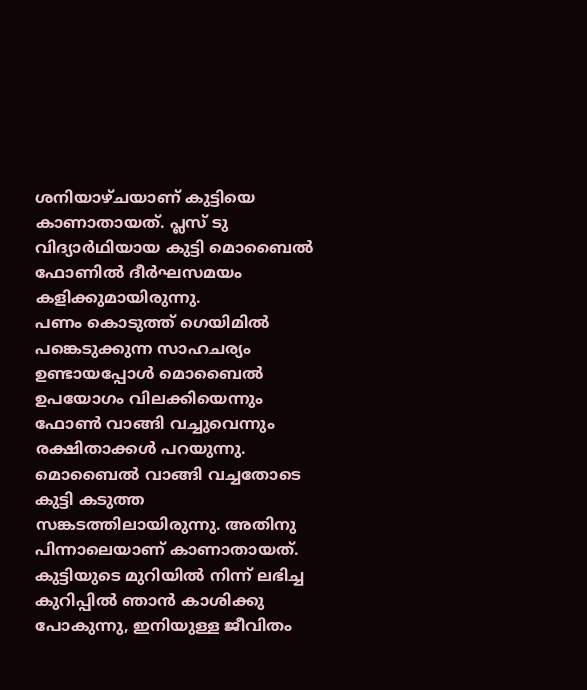ശനിയാഴ്ചയാണ് കുട്ടിയെ കാണാതായത്. പ്ലസ് ടു വിദ്യാർഥിയായ കുട്ടി മൊബൈൽ ഫോണിൽ ദീർഘസമയം കളിക്കുമായിരുന്നു.
പണം കൊടുത്ത് ഗെയിമിൽ പങ്കെടുക്കുന്ന സാഹചര്യം ഉണ്ടായപ്പോൾ മൊബൈൽ ഉപയോഗം വിലക്കിയെന്നും ഫോൺ വാങ്ങി വച്ചുവെന്നും രക്ഷിതാക്കൾ പറയുന്നു. മൊബൈൽ വാങ്ങി വച്ചതോടെ കുട്ടി കടുത്ത സങ്കടത്തിലായിരുന്നു. അതിനു പിന്നാലെയാണ് കാണാതായത്.
കുട്ടിയുടെ മുറിയിൽ നിന്ന് ലഭിച്ച കുറിപ്പിൽ ഞാൻ കാശിക്കു പോകുന്നു, ഇനിയുള്ള ജീവിതം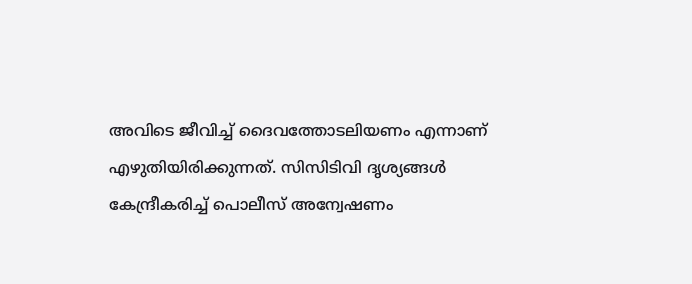അവിടെ ജീവിച്ച് ദൈവത്തോടലിയണം എന്നാണ് എഴുതിയിരിക്കുന്നത്. സിസിടിവി ദൃശ്യങ്ങൾ കേന്ദ്രീകരിച്ച് പൊലീസ് അന്വേഷണം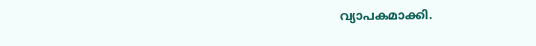വ്യാപകമാക്കി.